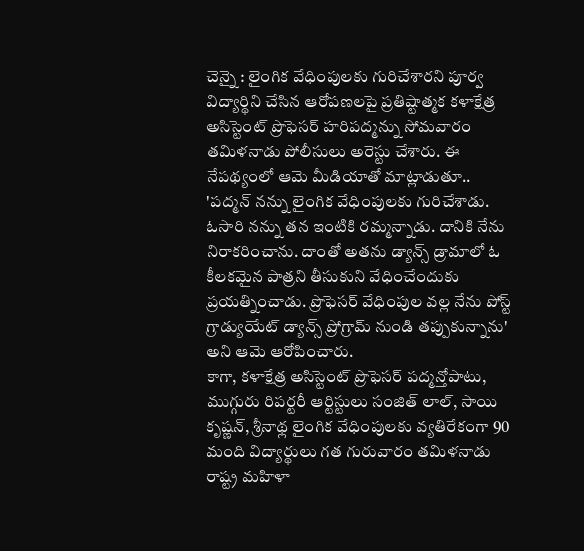చెన్నై : లైంగిక వేధింపులకు గురిచేశారని పూర్వ విద్యార్థిని చేసిన ఆరోపణలపై ప్రతిష్టాత్మక కళాక్షేత్ర అసిస్టెంట్ ప్రొఫెసర్ హరిపద్మన్ను సోమవారం తమిళనాడు పోలీసులు అరెస్టు చేశారు. ఈ నేపథ్యంలో ఆమె మీడియాతో మాట్లాడుతూ.. 'పద్మన్ నన్ను లైంగిక వేధింపులకు గురిచేశాడు. ఓసారి నన్ను తన ఇంటికి రమ్మన్నాడు. దానికి నేను నిరాకరించాను. దాంతో అతను డ్యాన్స్ డ్రామాలో ఓ కీలకమైన పాత్రని తీసుకుని వేధించేందుకు ప్రయత్నించాడు. ప్రొఫెసర్ వేధింపుల వల్ల నేను పోస్ట్ గ్రాడ్యుయేట్ డ్యాన్స్ ప్రోగ్రామ్ నుండి తప్పుకున్నాను' అని ఆమె ఆరోపించారు.
కాగా, కళాక్షేత్ర అసిస్టెంట్ ప్రొఫెసర్ పద్మన్తోపాటు, ముగ్గురు రిపర్టరీ ఆర్టిస్టులు సంజిత్ లాల్, సాయి కృష్ణన్, శ్రీనాథ్ల లైంగిక వేధింపులకు వ్యతిరేకంగా 90 మంది విద్యార్థులు గత గురువారం తమిళనాడు రాష్ట్ర మహిళా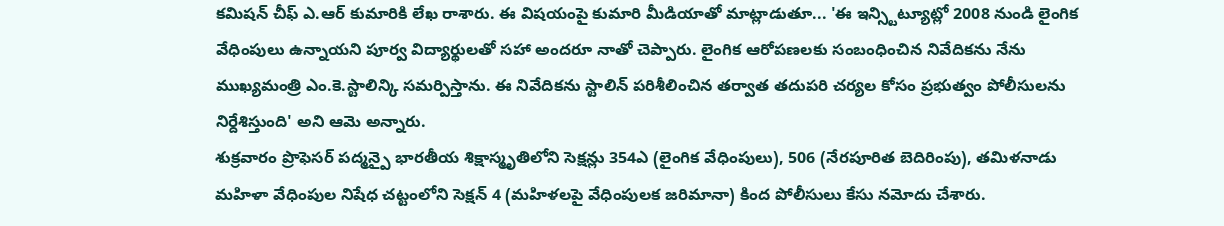కమిషన్ చీఫ్ ఎ.ఆర్ కుమారికి లేఖ రాశారు. ఈ విషయంపై కుమారి మీడియాతో మాట్లాడుతూ... 'ఈ ఇన్స్టిట్యూట్లో 2008 నుండి లైంగిక వేధింపులు ఉన్నాయని పూర్వ విద్యార్థులతో సహా అందరూ నాతో చెప్పారు. లైంగిక ఆరోపణలకు సంబంధించిన నివేదికను నేను ముఖ్యమంత్రి ఎం.కె.స్టాలిన్కి సమర్పిస్తాను. ఈ నివేదికను స్టాలిన్ పరిశీలించిన తర్వాత తదుపరి చర్యల కోసం ప్రభుత్వం పోలీసులను నిర్దేశిస్తుంది' అని ఆమె అన్నారు.
శుక్రవారం ప్రొఫెసర్ పద్మన్పై భారతీయ శిక్షాస్మృతిలోని సెక్షన్లు 354ఎ (లైంగిక వేధింపులు), 506 (నేరపూరిత బెదిరింపు), తమిళనాడు మహిళా వేధింపుల నిషేధ చట్టంలోని సెక్షన్ 4 (మహిళలపై వేధింపులక జరిమానా) కింద పోలీసులు కేసు నమోదు చేశారు.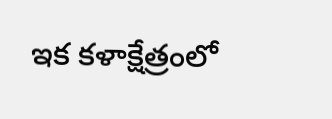ఇక కళాక్షేత్రంలో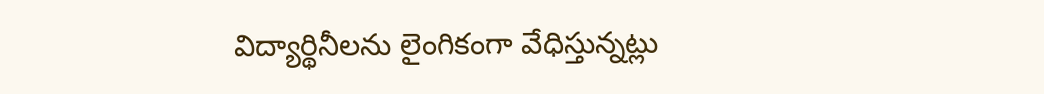విద్యార్థినీలను లైంగికంగా వేధిస్తున్నట్లు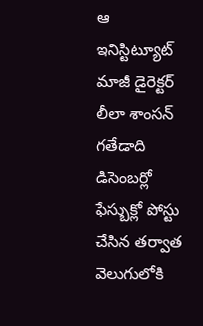ఆ ఇనిస్టిట్యూట్ మాజీ డైరెక్టర్ లీలా శాంసన్ గతేడాది డిసెంబర్లో ఫేస్బుక్లో పోస్టు చేసిన తర్వాత వెలుగులోకి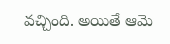వచ్చింది. అయితే ఆమె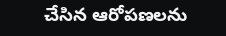చేసిన ఆరోపణలను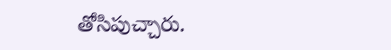తోసిపుచ్చారు.